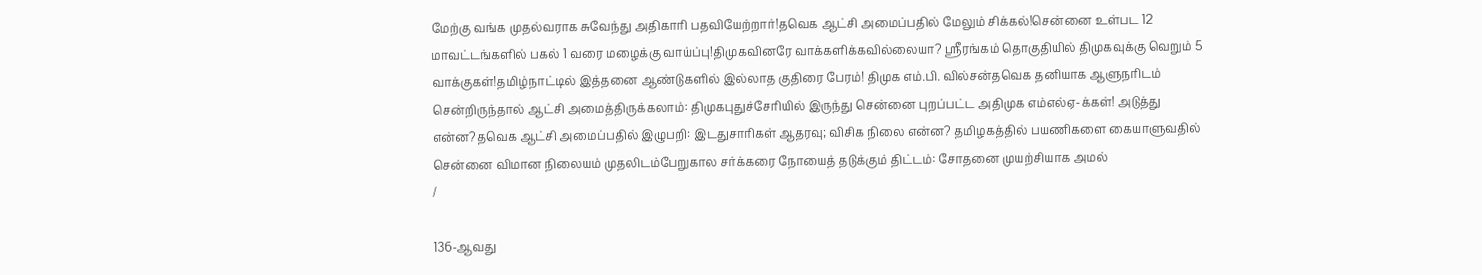மேற்கு வங்க முதல்வராக சுவேந்து அதிகாரி பதவியேற்றார்!தவெக ஆட்சி அமைப்பதில் மேலும் சிக்கல்!சென்னை உள்பட 12 மாவட்டங்களில் பகல் 1 வரை மழைக்கு வாய்ப்பு!திமுகவினரே வாக்களிக்கவில்லையா? ஸ்ரீரங்கம் தொகுதியில் திமுகவுக்கு வெறும் 5 வாக்குகள்!தமிழ்நாட்டில் இத்தனை ஆண்டுகளில் இல்லாத குதிரை பேரம்! திமுக எம்.பி. வில்சன்தவெக தனியாக ஆளுநரிடம் சென்றிருந்தால் ஆட்சி அமைத்திருக்கலாம்: திமுகபுதுச்சேரியில் இருந்து சென்னை புறப்பட்ட அதிமுக எம்எல்ஏ-க்கள்! அடுத்து என்ன?தவெக ஆட்சி அமைப்பதில் இழுபறி: இடதுசாரிகள் ஆதரவு; விசிக நிலை என்ன? தமிழகத்தில் பயணிகளை கையாளுவதில் சென்னை விமான நிலையம் முதலிடம்பேறுகால சர்க்கரை நோயைத் தடுக்கும் திட்டம்: சோதனை முயற்சியாக அமல்
/

136-ஆவது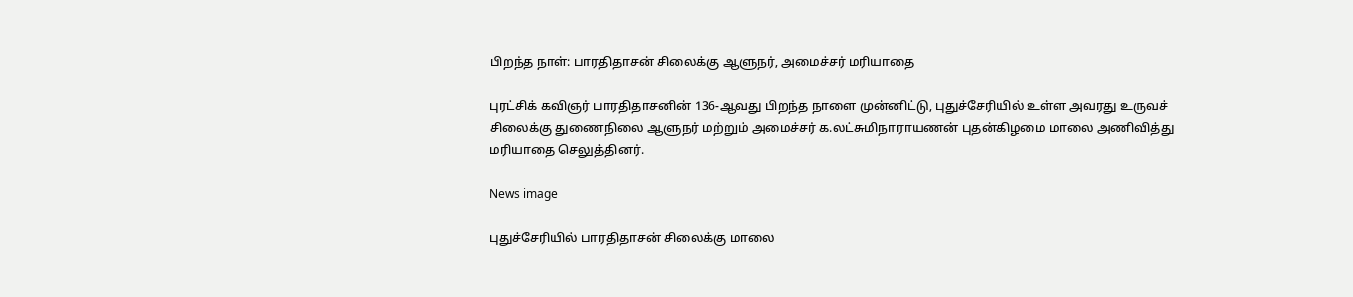பிறந்த நாள்: பாரதிதாசன் சிலைக்கு ஆளுநர், அமைச்சர் மரியாதை

புரட்சிக் கவிஞர் பாரதிதாசனின் 136-ஆவது பிறந்த நாளை முன்னிட்டு, புதுச்சேரியில் உள்ள அவரது உருவச் சிலைக்கு துணைநிலை ஆளுநர் மற்றும் அமைச்சர் க.லட்சுமிநாராயணன் புதன்கிழமை மாலை அணிவித்து மரியாதை செலுத்தினர்.

News image

புதுச்சேரியில் பாரதிதாசன் சிலைக்கு மாலை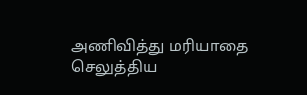அணிவித்து மரியாதை செலுத்திய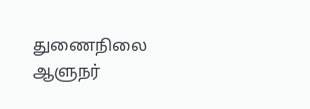துணைநிலை ஆளுநர்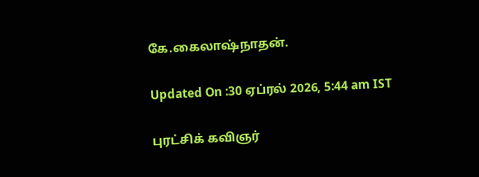கே.கைலாஷ்நாதன்.

Updated On :30 ஏப்ரல் 2026, 5:44 am IST

புரட்சிக் கவிஞர்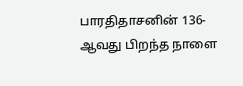பாரதிதாசனின் 136-ஆவது பிறந்த நாளை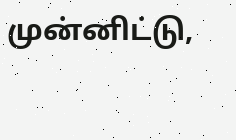முன்னிட்டு,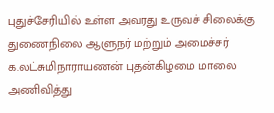புதுச்சேரியில் உள்ள அவரது உருவச் சிலைக்கு துணைநிலை ஆளுநர் மற்றும் அமைச்சர் க.லட்சுமிநாராயணன் புதன்கிழமை மாலை அணிவித்து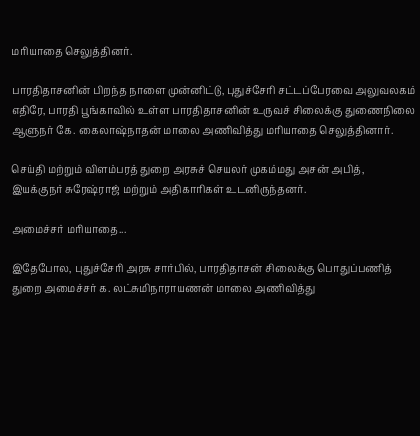மரியாதை செலுத்தினர்.

பாரதிதாசனின் பிறந்த நாளை முன்னிட்டு, புதுச்சேரி சட்டப்பேரவை அலுவலகம் எதிரே, பாரதி பூங்காவில் உள்ள பாரதிதாசனின் உருவச் சிலைக்கு துணைநிலை ஆளுநர் கே. கைலாஷ்நாதன் மாலை அணிவித்து மரியாதை செலுத்தினார்.

செய்தி மற்றும் விளம்பரத் துறை அரசுச் செயலர் முகம்மது அசன் அபித், இயக்குநர் சுரேஷ்ராஜ் மற்றும் அதிகாரிகள் உடனிருந்தனர்.

அமைச்சர் மரியாதை...

இதேபோல, புதுச்சேரி அரசு சார்பில், பாரதிதாசன் சிலைக்கு பொதுப்பணித் துறை அமைச்சர் க. லட்சுமிநாராயணன் மாலை அணிவித்து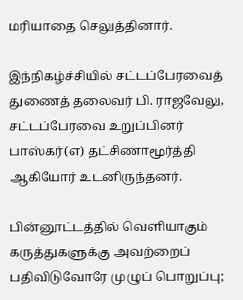மரியாதை செலுத்தினார்.

இந்நிகழ்ச்சியில் சட்டப்பேரவைத் துணைத் தலைவர் பி. ராஜவேலு, சட்டப்பேரவை உறுப்பினர் பாஸ்கர்(எ) தட்சிணாமூர்த்தி ஆகியோர் உடனிருந்தனர்.

பின்னூட்டத்தில் வெளியாகும் கருத்துகளுக்கு அவற்றைப் பதிவிடுவோரே முழுப் பொறுப்பு;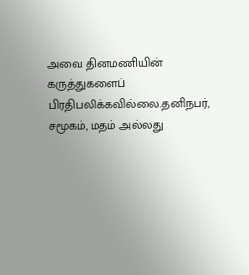அவை தினமணியின் கருத்துகளைப் பிரதிபலிக்கவில்லை.தனிநபர், சமூகம், மதம் அல்லது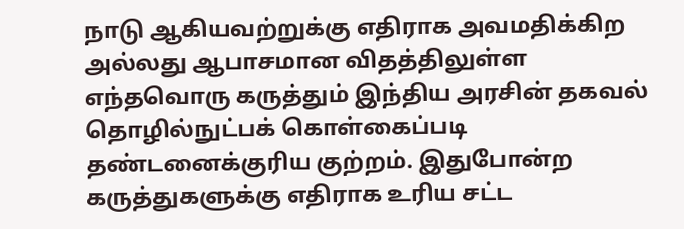நாடு ஆகியவற்றுக்கு எதிராக அவமதிக்கிற அல்லது ஆபாசமான விதத்திலுள்ள எந்தவொரு கருத்தும் இந்திய அரசின் தகவல் தொழில்நுட்பக் கொள்கைப்படி தண்டனைக்குரிய குற்றம். இதுபோன்ற கருத்துகளுக்கு எதிராக உரிய சட்ட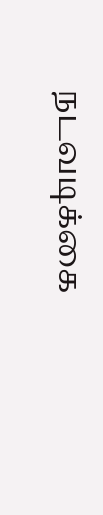நடவடிக்கை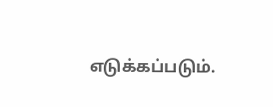எடுக்கப்படும்.